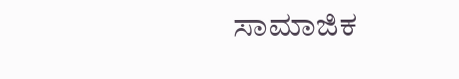ಸಾಮಾಜಿಕ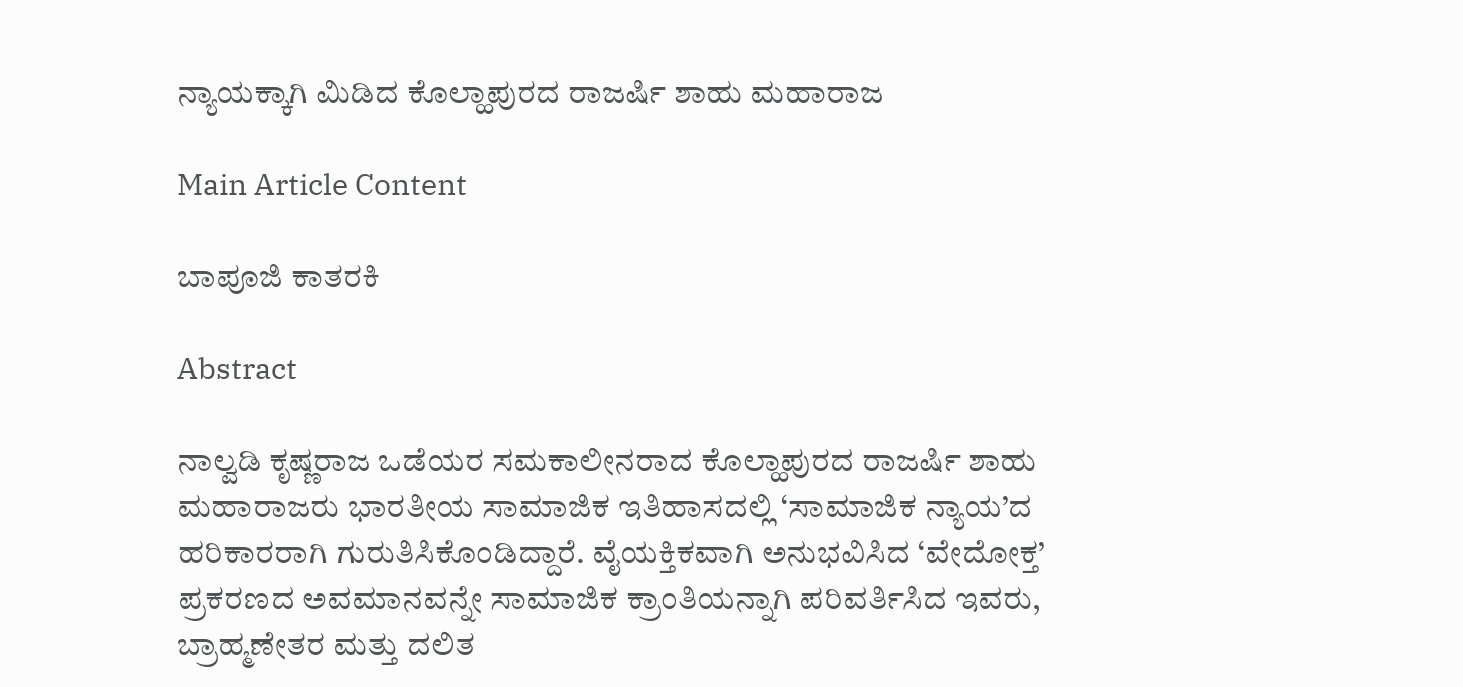ನ್ಯಾಯಕ್ಕಾಗಿ ಮಿಡಿದ ಕೊಲ್ಹಾಪುರದ ರಾಜರ್ಷಿ ಶಾಹು ಮಹಾರಾಜ

Main Article Content

ಬಾಪೂಜಿ ಕಾತರಕಿ

Abstract

ನಾಲ್ವಡಿ ಕೃಷ್ಣರಾಜ ಒಡೆಯರ ಸಮಕಾಲೀನರಾದ ಕೊಲ್ಹಾಪುರದ ರಾಜರ್ಷಿ ಶಾಹು ಮಹಾರಾಜರು ಭಾರತೀಯ ಸಾಮಾಜಿಕ ಇತಿಹಾಸದಲ್ಲಿ ‘ಸಾಮಾಜಿಕ ನ್ಯಾಯ’ದ ಹರಿಕಾರರಾಗಿ ಗುರುತಿಸಿಕೊಂಡಿದ್ದಾರೆ. ವೈಯಕ್ತಿಕವಾಗಿ ಅನುಭವಿಸಿದ ‘ವೇದೋಕ್ತ’ ಪ್ರಕರಣದ ಅವಮಾನವನ್ನೇ ಸಾಮಾಜಿಕ ಕ್ರಾಂತಿಯನ್ನಾಗಿ ಪರಿವರ್ತಿಸಿದ ಇವರು, ಬ್ರಾಹ್ಮಣೇತರ ಮತ್ತು ದಲಿತ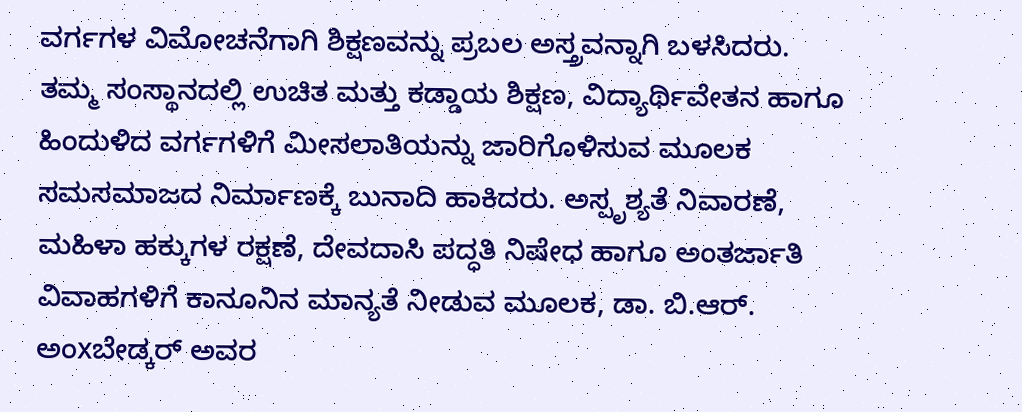ವರ್ಗಗಳ ವಿಮೋಚನೆಗಾಗಿ ಶಿಕ್ಷಣವನ್ನು ಪ್ರಬಲ ಅಸ್ತ್ರವನ್ನಾಗಿ ಬಳಸಿದರು. ತಮ್ಮ ಸಂಸ್ಥಾನದಲ್ಲಿ ಉಚಿತ ಮತ್ತು ಕಡ್ಡಾಯ ಶಿಕ್ಷಣ, ವಿದ್ಯಾರ್ಥಿವೇತನ ಹಾಗೂ ಹಿಂದುಳಿದ ವರ್ಗಗಳಿಗೆ ಮೀಸಲಾತಿಯನ್ನು ಜಾರಿಗೊಳಿಸುವ ಮೂಲಕ ಸಮಸಮಾಜದ ನಿರ್ಮಾಣಕ್ಕೆ ಬುನಾದಿ ಹಾಕಿದರು. ಅಸ್ಪೃಶ್ಯತೆ ನಿವಾರಣೆ, ಮಹಿಳಾ ಹಕ್ಕುಗಳ ರಕ್ಷಣೆ, ದೇವದಾಸಿ ಪದ್ಧತಿ ನಿಷೇಧ ಹಾಗೂ ಅಂತರ್ಜಾತಿ ವಿವಾಹಗಳಿಗೆ ಕಾನೂನಿನ ಮಾನ್ಯತೆ ನೀಡುವ ಮೂಲಕ, ಡಾ. ಬಿ.ಆರ್. ಅಂxಬೇಡ್ಕರ್ ಅವರ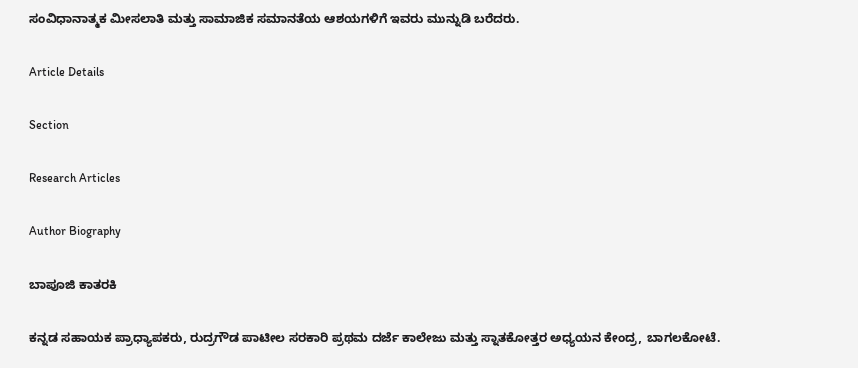ಸಂವಿಧಾನಾತ್ಮಕ ಮೀಸಲಾತಿ ಮತ್ತು ಸಾಮಾಜಿಕ ಸಮಾನತೆಯ ಆಶಯಗಳಿಗೆ ಇವರು ಮುನ್ನುಡಿ ಬರೆದರು.

Article Details

Section

Research Articles

Author Biography

ಬಾಪೂಜಿ ಕಾತರಕಿ

ಕನ್ನಡ ಸಹಾಯಕ ಪ್ರಾಧ್ಯಾಪಕರು, ರುದ್ರಗೌಡ ಪಾಟೀಲ ಸರಕಾರಿ ಪ್ರಥಮ ದರ್ಜೆ ಕಾಲೇಜು ಮತ್ತು ಸ್ನಾತಕೋತ್ತರ ಅಧ್ಯಯನ ಕೇಂದ್ರ, ಬಾಗಲಕೋಟೆ.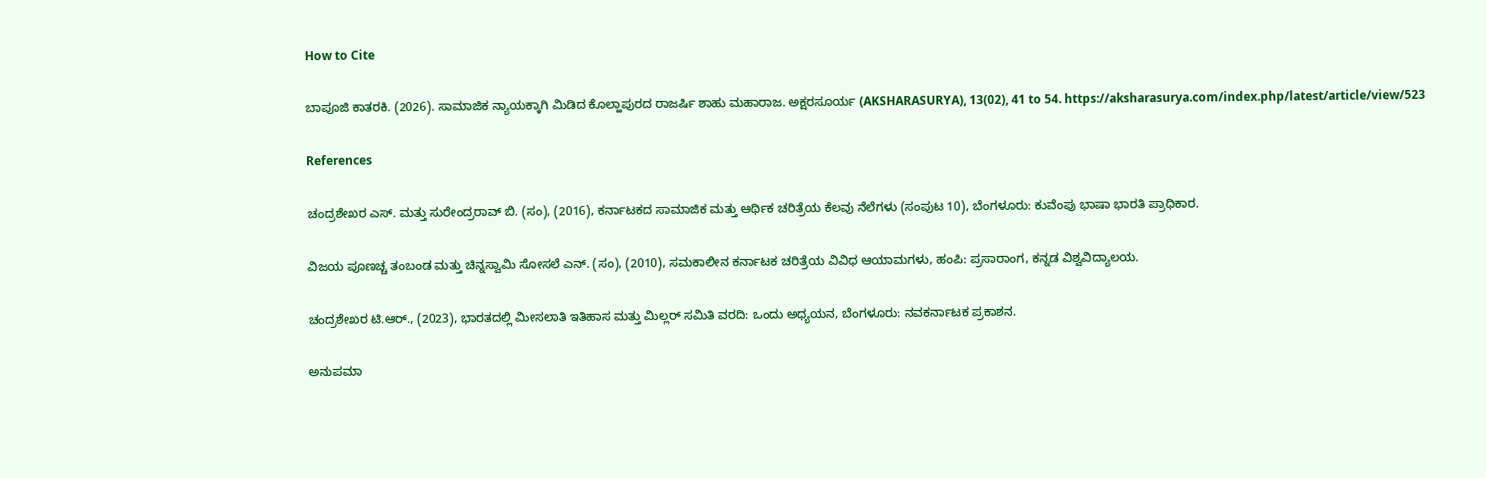How to Cite

ಬಾಪೂಜಿ ಕಾತರಕಿ. (2026). ಸಾಮಾಜಿಕ ನ್ಯಾಯಕ್ಕಾಗಿ ಮಿಡಿದ ಕೊಲ್ಹಾಪುರದ ರಾಜರ್ಷಿ ಶಾಹು ಮಹಾರಾಜ. ಅಕ್ಷರಸೂರ್ಯ (AKSHARASURYA), 13(02), 41 to 54. https://aksharasurya.com/index.php/latest/article/view/523

References

ಚಂದ್ರಶೇಖರ ಎಸ್. ಮತ್ತು ಸುರೇಂದ್ರರಾವ್ ಬಿ. (ಸಂ), (2016), ಕರ್ನಾಟಕದ ಸಾಮಾಜಿಕ ಮತ್ತು ಆರ್ಥಿಕ ಚರಿತ್ರೆಯ ಕೆಲವು ನೆಲೆಗಳು (ಸಂಪುಟ 10), ಬೆಂಗಳೂರು: ಕುವೆಂಪು ಭಾಷಾ ಭಾರತಿ ಪ್ರಾಧಿಕಾರ.

ವಿಜಯ ಪೂಣಚ್ಚ ತಂಬಂಡ ಮತ್ತು ಚಿನ್ನಸ್ವಾಮಿ ಸೋಸಲೆ ಎನ್. (ಸಂ), (2010), ಸಮಕಾಲೀನ ಕರ್ನಾಟಕ ಚರಿತ್ರೆಯ ವಿವಿಧ ಆಯಾಮಗಳು, ಹಂಪಿ: ಪ್ರಸಾರಾಂಗ, ಕನ್ನಡ ವಿಶ್ವವಿದ್ಯಾಲಯ.

ಚಂದ್ರಶೇಖರ ಟಿ.ಆರ್., (2023), ಭಾರತದಲ್ಲಿ ಮೀಸಲಾತಿ ಇತಿಹಾಸ ಮತ್ತು ಮಿಲ್ಲರ್‌ ಸಮಿತಿ ವರದಿ: ಒಂದು ಅಧ್ಯಯನ, ಬೆಂಗಳೂರು: ನವಕರ್ನಾಟಕ ಪ್ರಕಾಶನ.

ಅನುಪಮಾ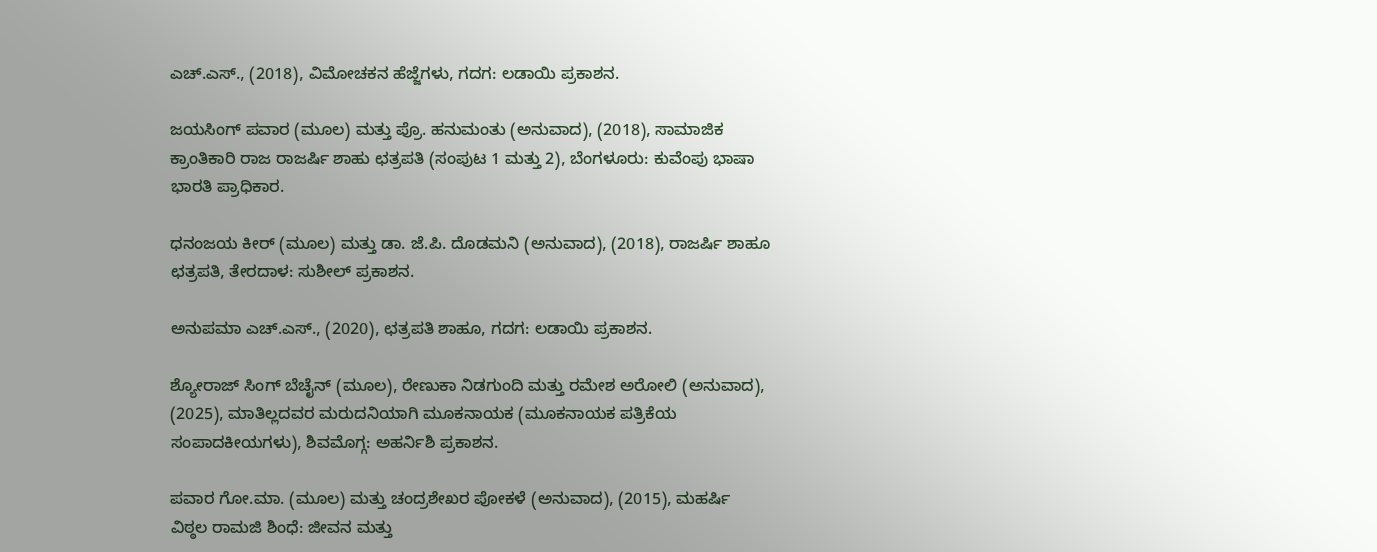ಎಚ್.ಎಸ್., (2018), ವಿಮೋಚಕನ ಹೆಜ್ಜೆಗಳು, ಗದಗ: ಲಡಾಯಿ ಪ್ರಕಾಶನ.

ಜಯಸಿಂಗ್‌ ಪವಾರ (ಮೂಲ) ಮತ್ತು ಪ್ರೊ. ಹನುಮಂತು (ಅನುವಾದ), (2018), ಸಾಮಾಜಿಕ ಕ್ರಾಂತಿಕಾರಿ ರಾಜ ರಾಜರ್ಷಿ ಶಾಹು ಛತ್ರಪತಿ (ಸಂಪುಟ 1 ಮತ್ತು 2), ಬೆಂಗಳೂರು: ಕುವೆಂಪು ಭಾಷಾ ಭಾರತಿ ಪ್ರಾಧಿಕಾರ.

ಧನಂಜಯ ಕೀರ್ (ಮೂಲ) ಮತ್ತು ಡಾ. ಜೆ.ಪಿ. ದೊಡಮನಿ (ಅನುವಾದ), (2018), ರಾಜರ್ಷಿ ಶಾಹೂ ಛತ್ರಪತಿ, ತೇರದಾಳ: ಸುಶೀಲ್‌ ಪ್ರಕಾಶನ.

ಅನುಪಮಾ ಎಚ್.ಎಸ್., (2020), ಛತ್ರಪತಿ ಶಾಹೂ, ಗದಗ: ಲಡಾಯಿ ಪ್ರಕಾಶನ.

ಶ್ಯೋರಾಜ್‌ ಸಿಂಗ್‌ ಬೆಚೈನ್‌ (ಮೂಲ), ರೇಣುಕಾ ನಿಡಗುಂದಿ ಮತ್ತು ರಮೇಶ ಅರೋಲಿ (ಅನುವಾದ), (2025), ಮಾತಿಲ್ಲದವರ ಮರುದನಿಯಾಗಿ ಮೂಕನಾಯಕ (ಮೂಕನಾಯಕ ಪತ್ರಿಕೆಯ ಸಂಪಾದಕೀಯಗಳು), ಶಿವಮೊಗ್ಗ: ಅಹರ್ನಿಶಿ ಪ್ರಕಾಶನ.

ಪವಾರ ಗೋ.ಮಾ. (ಮೂಲ) ಮತ್ತು ಚಂದ್ರಶೇಖರ ಪೋಕಳೆ (ಅನುವಾದ), (2015), ಮಹರ್ಷಿ ವಿಠ್ಠಲ ರಾಮಜಿ ಶಿಂಧೆ: ಜೀವನ ಮತ್ತು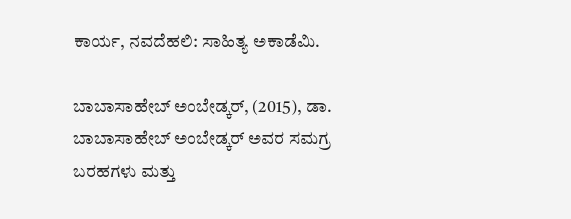ಕಾರ್ಯ, ನವದೆಹಲಿ: ಸಾಹಿತ್ಯ ಅಕಾಡೆಮಿ.

ಬಾಬಾಸಾಹೇಬ್‌ ಅಂಬೇಡ್ಕರ್‌, (2015), ಡಾ. ಬಾಬಾಸಾಹೇಬ್‌ ಅಂಬೇಡ್ಕರ್‌ ಅವರ ಸಮಗ್ರ ಬರಹಗಳು ಮತ್ತು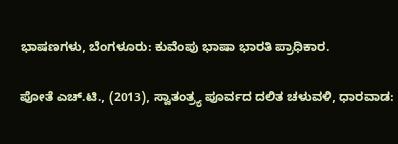ಭಾಷಣಗಳು, ಬೆಂಗಳೂರು: ಕುವೆಂಪು ಭಾಷಾ ಭಾರತಿ ಪ್ರಾಧಿಕಾರ.

ಪೋತೆ ಎಚ್.ಟಿ., (2013), ಸ್ವಾತಂತ್ರ್ಯ ಪೂರ್ವದ ದಲಿತ ಚಳುವಳಿ, ಧಾರವಾಡ: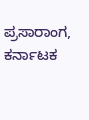ಪ್ರಸಾರಾಂಗ, ಕರ್ನಾಟಕ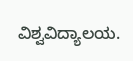ವಿಶ್ವವಿದ್ಯಾಲಯ.